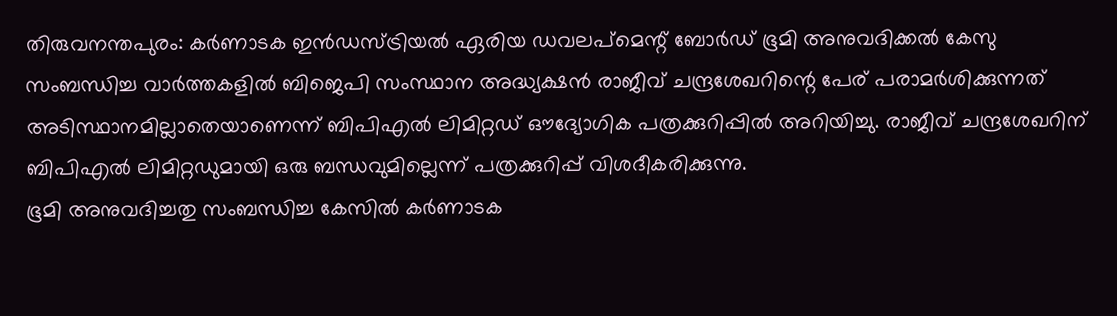തിരുവനന്തപുരം: കർണാടക ഇൻഡസ്ട്രിയൽ ഏരിയ ഡവലപ്മെന്റ് ബോർഡ് ഭൂമി അനുവദിക്കൽ കേസു സംബന്ധിച്ച വാർത്തകളിൽ ബിജെപി സംസ്ഥാന അദ്ധ്യക്ഷൻ രാജീവ് ചന്ദ്രശേഖറിന്റെ പേര് പരാമർശിക്കുന്നത് അടിസ്ഥാനമില്ലാതെയാണെന്ന് ബിപിഎൽ ലിമിറ്റഡ് ഔദ്യോഗിക പത്രക്കുറിപ്പിൽ അറിയിച്ചു. രാജീവ് ചന്ദ്രശേഖറിന് ബിപിഎൽ ലിമിറ്റഡുമായി ഒരു ബന്ധവുമില്ലെന്ന് പത്രക്കുറിപ്പ് വിശദീകരിക്കുന്നു.
ഭൂമി അനുവദിച്ചതു സംബന്ധിച്ച കേസിൽ കർണാടക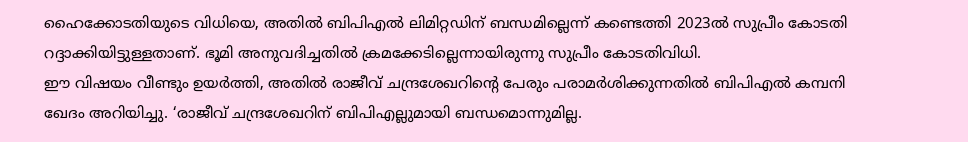ഹൈക്കോടതിയുടെ വിധിയെ, അതിൽ ബിപിഎൽ ലിമിറ്റഡിന് ബന്ധമില്ലെന്ന് കണ്ടെത്തി 2023ൽ സുപ്രീം കോടതി റദ്ദാക്കിയിട്ടുള്ളതാണ്. ഭൂമി അനുവദിച്ചതിൽ ക്രമക്കേടില്ലെന്നായിരുന്നു സുപ്രീം കോടതിവിധി.
ഈ വിഷയം വീണ്ടും ഉയർത്തി, അതിൽ രാജീവ് ചന്ദ്രശേഖറിന്റെ പേരും പരാമർശിക്കുന്നതിൽ ബിപിഎൽ കമ്പനി ഖേദം അറിയിച്ചു. ‘രാജീവ് ചന്ദ്രശേഖറിന് ബിപിഎല്ലുമായി ബന്ധമൊന്നുമില്ല.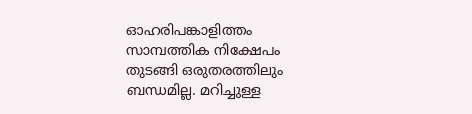ഓഹരിപങ്കാളിത്തം സാമ്പത്തിക നിക്ഷേപം തുടങ്ങി ഒരുതരത്തിലും ബന്ധമില്ല. മറിച്ചുള്ള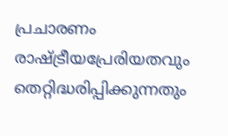പ്രചാരണം രാഷ്ട്രീയപ്രേരിയതവും തെറ്റിദ്ധരിപ്പിക്കുന്നതും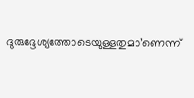ദുരുദ്ദേശ്യത്തോടെയുള്ളതുമാ’ണെന്ന്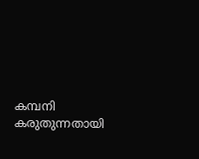കമ്പനി കരുതുന്നതായി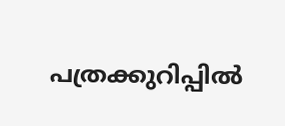പത്രക്കുറിപ്പിൽ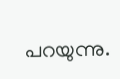പറയുന്നു.